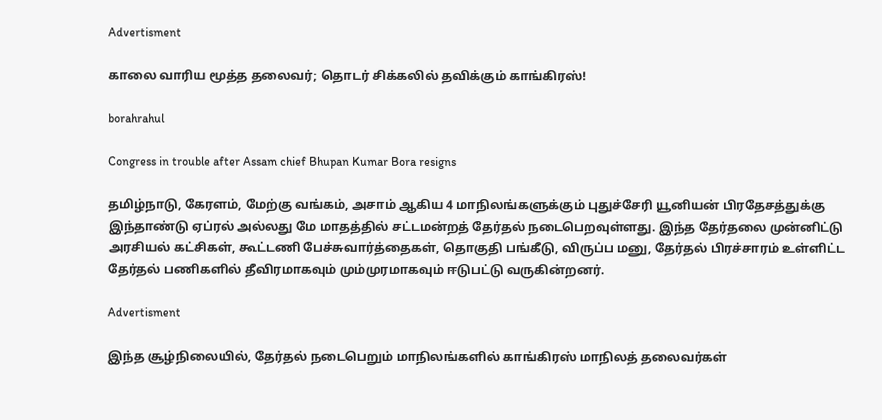Advertisment

காலை வாரிய மூத்த தலைவர்; தொடர் சிக்கலில் தவிக்கும் காங்கிரஸ்!

borahrahul

Congress in trouble after Assam chief Bhupan Kumar Bora resigns

தமிழ்நாடு, கேரளம், மேற்கு வங்கம், அசாம் ஆகிய 4 மாநிலங்களுக்கும் புதுச்சேரி யூனியன் பிரதேசத்துக்கு இந்தாண்டு ஏப்ரல் அல்லது மே மாதத்தில் சட்டமன்றத் தேர்தல் நடைபெறவுள்ளது. இந்த தேர்தலை முன்னிட்டு அரசியல் கட்சிகள், கூட்டணி பேச்சுவார்த்தைகள், தொகுதி பங்கீடு, விருப்ப மனு, தேர்தல் பிரச்சாரம் உள்ளிட்ட தேர்தல் பணிகளில் தீவிரமாகவும் மும்முரமாகவும் ஈடுபட்டு வருகின்றனர்.

Advertisment

இந்த சூழ்நிலையில், தேர்தல் நடைபெறும் மாநிலங்களில் காங்கிரஸ் மாநிலத் தலைவர்கள்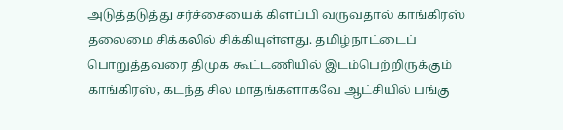அடுத்தடுத்து சர்ச்சையைக் கிளப்பி வருவதால் காங்கிரஸ் தலைமை சிக்கலில் சிக்கியுள்ளது. தமிழ்நாட்டைப் பொறுத்தவரை திமுக கூட்டணியில் இடம்பெற்றிருக்கும் காங்கிரஸ், கடந்த சில மாதங்களாகவே ஆட்சியில் பங்கு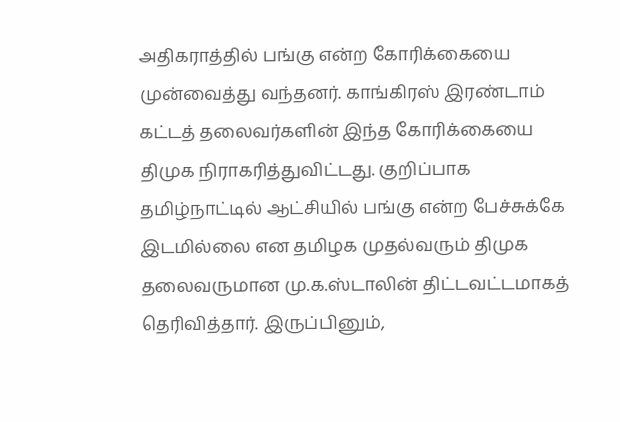அதிகராத்தில் பங்கு என்ற கோரிக்கையை முன்வைத்து வந்தனர். காங்கிரஸ் இரண்டாம் கட்டத் தலைவர்களின் இந்த கோரிக்கையை திமுக நிராகரித்துவிட்டது. குறிப்பாக தமிழ்நாட்டில் ஆட்சியில் பங்கு என்ற பேச்சுக்கே இடமில்லை என தமிழக முதல்வரும் திமுக தலைவருமான மு.க.ஸ்டாலின் திட்டவட்டமாகத் தெரிவித்தார். இருப்பினும்,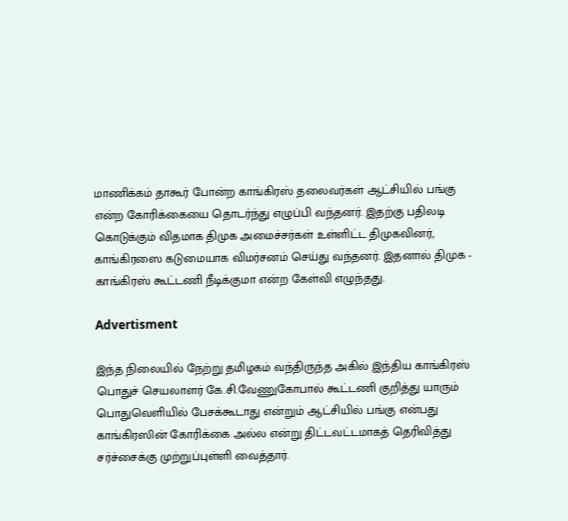மாணிக்கம் தாகூர் போன்ற காங்கிரஸ் தலைவர்கள் ஆட்சியில் பங்கு என்ற கோரிக்கையை தொடர்ந்து எழுப்பி வந்தனர். இதற்கு பதிலடி கொடுக்கும் விதமாக திமுக அமைச்சர்கள் உள்ளிட்ட திமுகவினர், காங்கிரஸை கடுமையாக விமர்சனம் செய்து வந்தனர். இதனால் திமுக - காங்கிரஸ் கூட்டணி நீடிக்குமா என்ற கேள்வி எழுந்தது.

Advertisment

இந்த நிலையில் நேற்று தமிழகம் வந்திருந்த அகில் இந்திய காங்கிரஸ் பொதுச் செயலாளர் கே.சி.வேணுகோபால் கூட்டணி குறித்து யாரும் பொதுவெளியில் பேசக்கூடாது என்றும் ஆட்சியில் பங்கு என்பது காங்கிரஸின் கோரிக்கை அல்ல என்று திட்டவட்டமாகத் தெரிவித்து சர்ச்சைக்கு முற்றுப்புள்ளி வைத்தார்.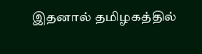இதனால் தமிழகத்தில்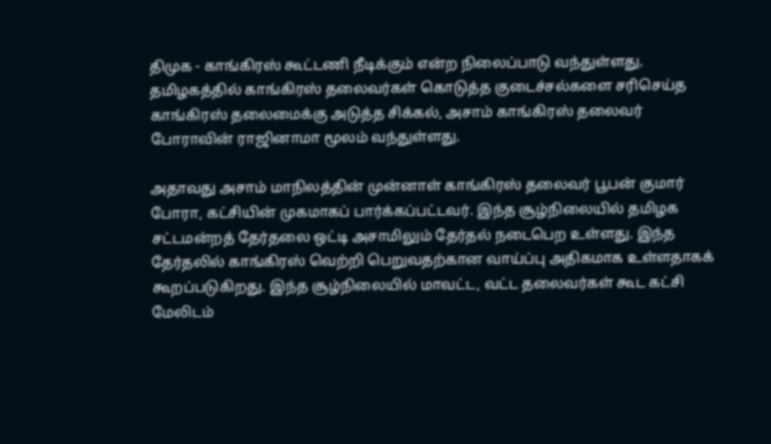திமுக - காங்கிரஸ் கூட்டணி நீடிக்கும் என்ற நிலைப்பாடு வந்துள்ளது. தமிழகத்தில் காங்கிரஸ் தலைவர்கள் கொடுத்த குடைச்சல்களை சரிசெய்த காங்கிரஸ் தலைமைக்கு அடுத்த சிக்கல், அசாம் காங்கிரஸ் தலைவர் போராவின் ராஜினாமா மூலம் வந்துள்ளது.

அதாவது அசாம் மாநிலத்தின் முன்னாள் காங்கிரஸ் தலைவர் பூபன் குமார் போரா, கட்சியின் முகமாகப் பார்க்கப்பட்டவர். இந்த சூழ்நிலையில் தமிழக சட்டமன்றத் தேர்தலை ஒட்டி அசாமிலும் தேர்தல் நடைபெற உள்ளது. இந்த தேர்தலில் காங்கிரஸ் வெற்றி பெறுவதற்கான வாய்ப்பு அதிகமாக உள்ளதாகக் கூறப்படுகிறது. இந்த சூழ்நிலையில் மாவட்ட, வட்ட தலைவர்கள் கூட கட்சி மேலிடம்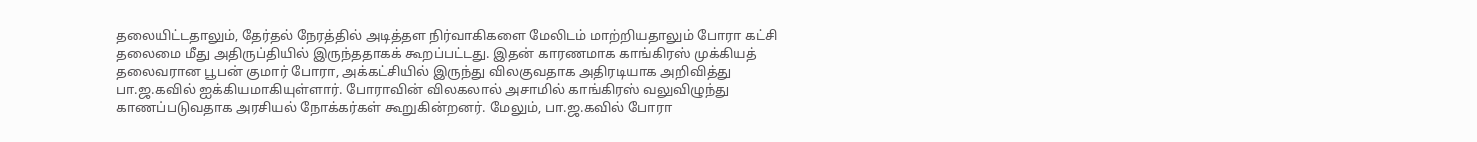தலையிட்டதாலும், தேர்தல் நேரத்தில் அடித்தள நிர்வாகிகளை மேலிடம் மாற்றியதாலும் போரா கட்சி தலைமை மீது அதிருப்தியில் இருந்ததாகக் கூறப்பட்டது. இதன் காரணமாக காங்கிரஸ் முக்கியத் தலைவரான பூபன் குமார் போரா, அக்கட்சியில் இருந்து விலகுவதாக அதிரடியாக அறிவித்து பா.ஜ.கவில் ஐக்கியமாகியுள்ளார். போராவின் விலகலால் அசாமில் காங்கிரஸ் வலுவிழுந்து காணப்படுவதாக அரசியல் நோக்கர்கள் கூறுகின்றனர். மேலும், பா.ஜ.கவில் போரா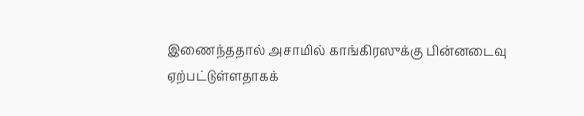இணைந்ததால் அசாமில் காங்கிரஸுக்கு பின்னடைவு ஏற்பட்டுள்ளதாகக்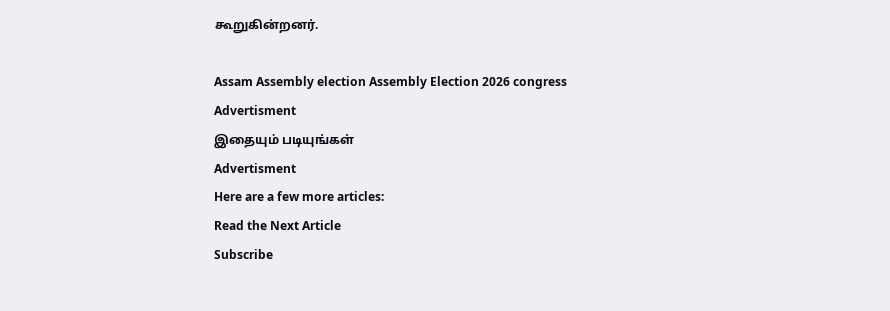கூறுகின்றனர்.

Assam Assembly election Assembly Election 2026 congress
Advertisment
இதையும் படியுங்கள்
Advertisment
Here are a few more articles:
Read the Next Article
Subscribe